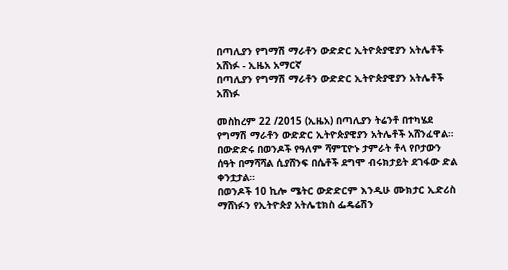በጣሊያን የግማሽ ማራቶን ውድድር ኢትዮጵያዊያን አትሌቶች አሸነፉ - ኢዜአ አማርኛ
በጣሊያን የግማሽ ማራቶን ውድድር ኢትዮጵያዊያን አትሌቶች አሸነፉ

መስከረም 22 /2015 (ኢዜአ) በጣሊያን ትሬንቶ በተካሄደ የግማሽ ማራቶን ውድድር ኢትዮጵያዊያን አትሌቶች አሸንፈዋል።
በውድድሩ በወንዶች የዓለም ሻምፒዮኑ ታምራት ቶላ የቦታውን ሰዓት በማሻሻል ሲያሸንፍ በሴቶች ደግሞ ብሩክታይት ደገፋው ድል ቀንቷታል።
በወንዶች 10 ኪሎ ሜትር ውድድርም እንዲሁ ሙክታር ኢድሪስ ማሸነፉን የኢትዮጵያ አትሌቲክስ ፌዴሬሽን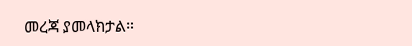መረጃ ያመላክታል።